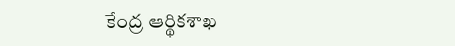కేంద్ర ఆర్థికశాఖ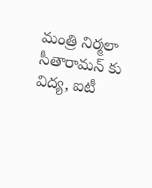మంత్రి నిర్మలా సీతారామన్ కు విద్య, ఐటీ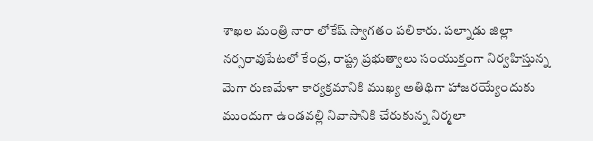శాఖల మంత్రి నారా లోకేష్ స్వాగతం పలికారు. పల్నాడు జిల్లా నర్సరావుపేటలో కేంద్ర, రాష్ట్ర ప్రభుత్వాలు సంయుక్తంగా నిర్వహిస్తున్న మెగా రుణమేళా కార్యక్రమానికి ముఖ్య అతిథిగా హాజరయ్యేందుకు ముందుగా ఉండవల్లి నివాసానికి చేరుకున్న నిర్మలా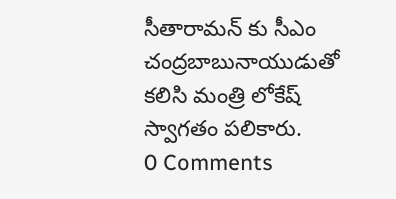సీతారామన్ కు సీఎం చంద్రబాబునాయుడుతో కలిసి మంత్రి లోకేష్ స్వాగతం పలికారు.
0 Comments